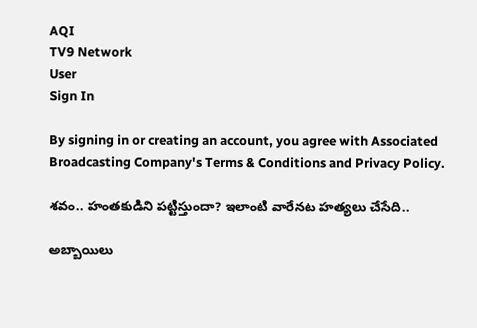AQI
TV9 Network
User
Sign In

By signing in or creating an account, you agree with Associated Broadcasting Company's Terms & Conditions and Privacy Policy.

శవం.. హంతకుడిని పట్టిస్తుందా? ఇలాంటి వారేనట హత్యలు చేసేది..

అబ్బాయిలు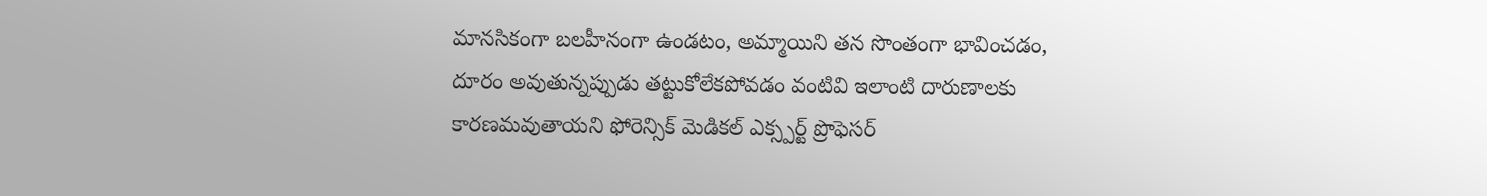మానసికంగా బలహీనంగా ఉండటం, అమ్మాయిని తన సొంతంగా భావించడం, దూరం అవుతున్నప్పుడు తట్టుకోలేకపోవడం వంటివి ఇలాంటి దారుణాలకు కారణమవుతాయని ఫోరెన్సిక్ మెడికల్ ఎక్స్పర్ట్ ప్రొఫెసర్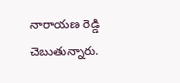నారాయణ రెడ్డి చెబుతున్నారు.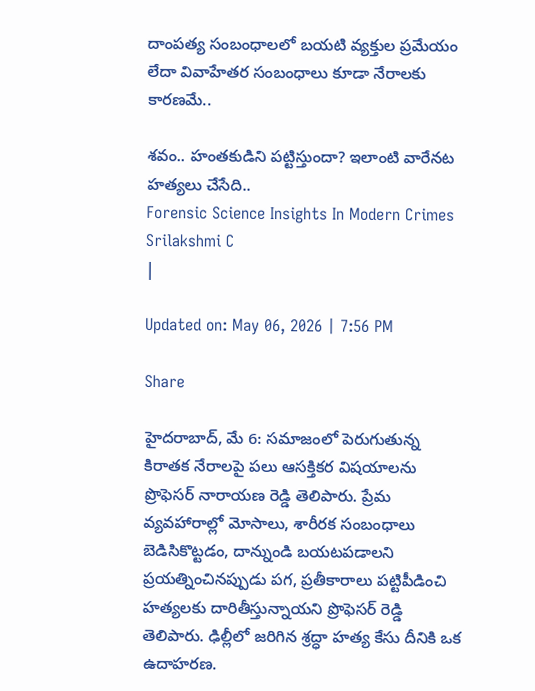దాంపత్య సంబంధాలలో బయటి వ్యక్తుల ప్రమేయం లేదా వివాహేతర సంబంధాలు కూడా నేరాలకు కారణమే..

శవం.. హంతకుడిని పట్టిస్తుందా? ఇలాంటి వారేనట హత్యలు చేసేది..
Forensic Science Insights In Modern Crimes
Srilakshmi C
|

Updated on: May 06, 2026 | 7:56 PM

Share

హైదరాబాద్‌, మే 6: సమాజంలో పెరుగుతున్న కిరాతక నేరాలపై పలు ఆసక్తికర విషయాలను ప్రొఫెసర్ నారాయణ రెడ్డి తెలిపారు. ప్రేమ వ్యవహారాల్లో మోసాలు, శారీరక సంబంధాలు బెడిసికొట్టడం, దాన్నుండి బయటపడాలని ప్రయత్నించినప్పుడు పగ, ప్రతీకారాలు పట్టిపీడించి హత్యలకు దారితీస్తున్నాయని ప్రొఫెసర్ రెడ్డి తెలిపారు. ఢిల్లీలో జరిగిన శ్రద్ధా హత్య కేసు దీనికి ఒక ఉదాహరణ.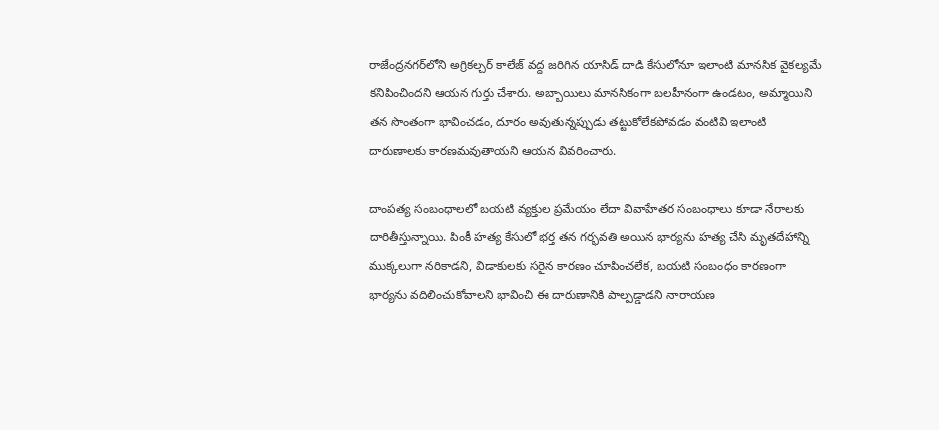రాజేంద్రనగర్‌లోని అగ్రికల్చర్ కాలేజ్ వద్ద జరిగిన యాసిడ్ దాడి కేసులోనూ ఇలాంటి మానసిక వైకల్యమే కనిపించిందని ఆయన గుర్తు చేశారు. అబ్బాయిలు మానసికంగా బలహీనంగా ఉండటం, అమ్మాయిని తన సొంతంగా భావించడం, దూరం అవుతున్నప్పుడు తట్టుకోలేకపోవడం వంటివి ఇలాంటి దారుణాలకు కారణమవుతాయని ఆయన వివరించారు.

దాంపత్య సంబంధాలలో బయటి వ్యక్తుల ప్రమేయం లేదా వివాహేతర సంబంధాలు కూడా నేరాలకు దారితీస్తున్నాయి. పింకీ హత్య కేసులో భర్త తన గర్భవతి అయిన భార్యను హత్య చేసి మృతదేహాన్ని ముక్కలుగా నరికాడని, విడాకులకు సరైన కారణం చూపించలేక, బయటి సంబంధం కారణంగా భార్యను వదిలించుకోవాలని భావించి ఈ దారుణానికి పాల్పడ్డాడని నారాయణ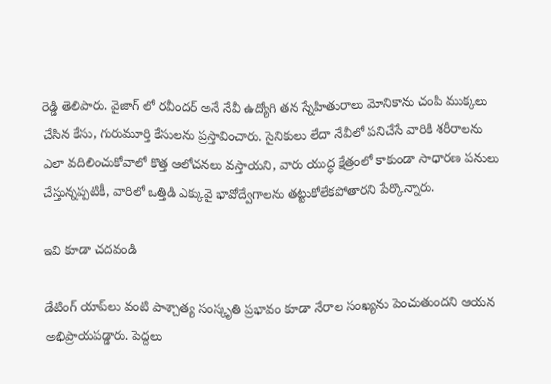రెడ్డి తెలిపారు. వైజాగ్ లో రవీందర్ అనే నేవీ ఉద్యోగి తన స్నేహితురాలు మోనికాను చంపి ముక్కలు చేసిన కేసు, గురుమూర్తి కేసులను ప్రస్తావించారు. సైనికులు లేదా నేవీలో పనిచేసే వారికి శరీరాలను ఎలా వదిలించుకోవాలో కొత్త ఆలోచనలు వస్తాయని, వారు యుద్ధ క్షేత్రంలో కాకుండా సాధారణ పనులు చేస్తున్నప్పటికీ, వారిలో ఒత్తిడి ఎక్కువై భావోద్వేగాలను తట్టుకోలేకపోతారని పేర్కొన్నారు.

ఇవి కూడా చదవండి

డేటింగ్ యాప్‌లు వంటి పాశ్చాత్య సంస్కృతి ప్రభావం కూడా నేరాల సంఖ్యను పెంచుతుందని ఆయన అభిప్రాయపడ్డారు. పెద్దలు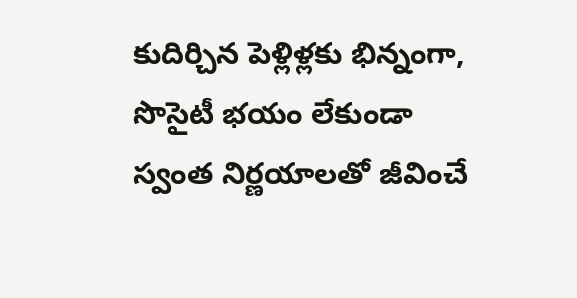కుదిర్చిన పెళ్లిళ్లకు భిన్నంగా, సొసైటీ భయం లేకుండా స్వంత నిర్ణయాలతో జీవించే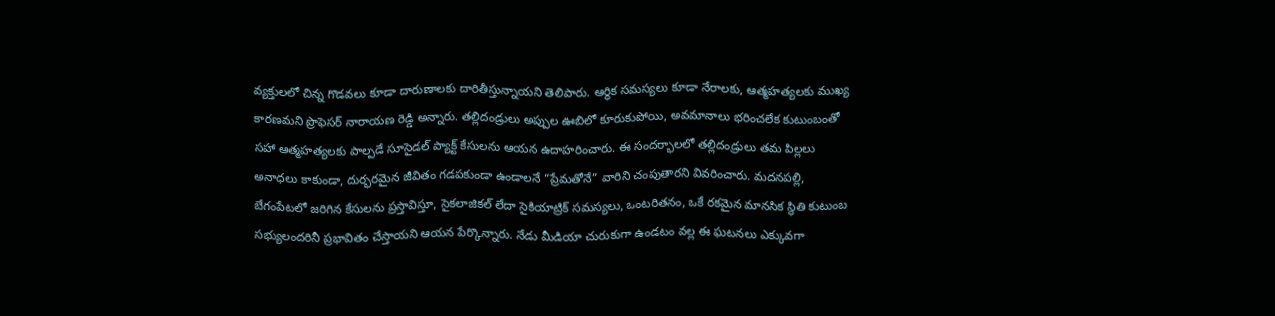వ్యక్తులలో చిన్న గొడవలు కూడా దారుణాలకు దారితీస్తున్నాయని తెలిపారు. ఆర్థిక సమస్యలు కూడా నేరాలకు, ఆత్మహత్యలకు ముఖ్య కారణమని ప్రొఫెసర్ నారాయణ రెడ్డి అన్నారు. తల్లిదండ్రులు అప్పుల ఊబిలో కూరుకుపోయి, అవమానాలు భరించలేక కుటుంబంతో సహా ఆత్మహత్యలకు పాల్పడే సూసైడల్ ప్యాక్ట్ కేసులను ఆయన ఉదాహరించారు. ఈ సందర్భాలలో తల్లిదండ్రులు తమ పిల్లలు అనాధలు కాకుండా, దుర్భరమైన జీవితం గడపకుండా ఉండాలనే “ప్రేమతోనే” వారిని చంపుతారని వివరించారు. మదనపల్లి, బేగంపేటలో జరిగిన కేసులను ప్రస్తావిస్తూ, సైకలాజికల్ లేదా సైకియాట్రిక్ సమస్యలు, ఒంటరితనం, ఒకే రకమైన మానసిక స్థితి కుటుంబ సభ్యులందరినీ ప్రభావితం చేస్తాయని ఆయన పేర్కొన్నారు. నేడు మీడియా చురుకుగా ఉండటం వల్ల ఈ ఘటనలు ఎక్కువగా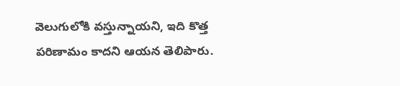వెలుగులోకి వస్తున్నాయని, ఇది కొత్త పరిణామం కాదని ఆయన తెలిపారు.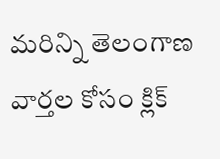మరిన్ని తెలంగాణ వార్తల కోసం క్లిక్‌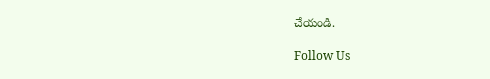చేయండి.

Follow Us